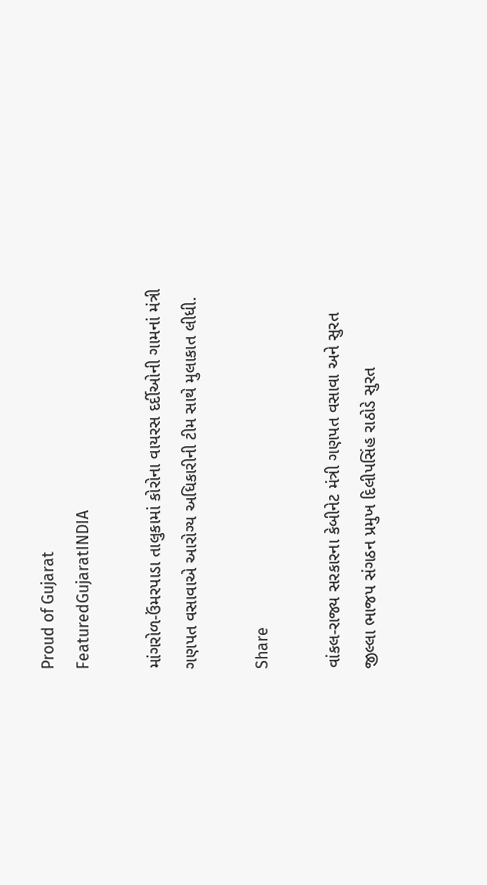Proud of Gujarat
FeaturedGujaratINDIA

માંગરોળ-ઉંમરપાડા તાલુકામાં કોરોના વાયરસ દર્દીઓની ગામનાં મંત્રી ગણપત વસાવાએ આરોગ્ય અધિકારીની ટીમ સાથે મુલાકાત લીધી.

Share

વાંકલ-રાજ્ય સરકારના કેબીનેટ મંત્રી ગણપત વસાવા અને સુરત જીલ્લા ભાજપ સંગઠન પ્રમુખ દિલીપસિંહ રાઠોડે સુરત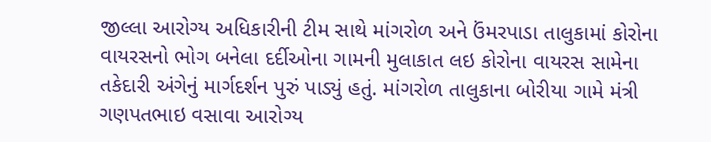જીલ્લા આરોગ્ય અધિકારીની ટીમ સાથે માંગરોળ અને ઉંમરપાડા તાલુકામાં કોરોના વાયરસનો ભોગ બનેલા દર્દીઓના ગામની મુલાકાત લઇ કોરોના વાયરસ સામેના તકેદારી અંગેનું માર્ગદર્શન પુરું પાડ્યું હતું. માંગરોળ તાલુકાના બોરીયા ગામે મંત્રી ગણપતભાઇ વસાવા આરોગ્ય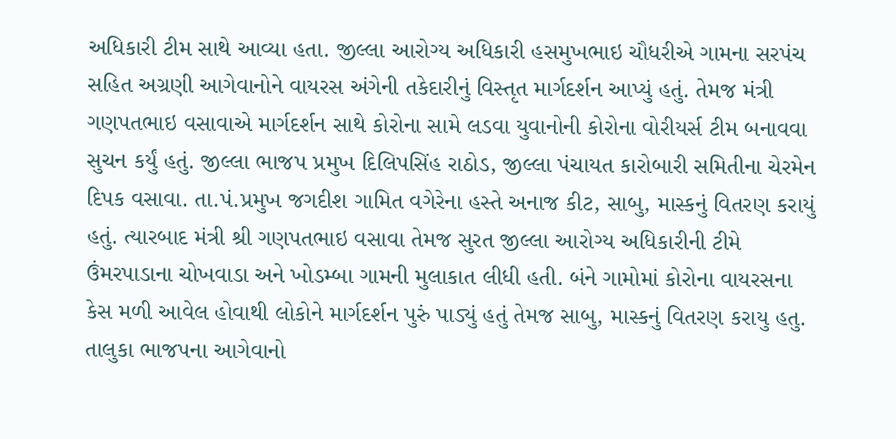અધિકારી ટીમ સાથે આવ્યા હતા. જીલ્લા આરોગ્ય અધિકારી હસમુખભાઇ ચૌધરીએ ગામના સરપંચ સહિત અગ્રણી આગેવાનોને વાયરસ અંગેની તકેદારીનું વિસ્તૃત માર્ગદર્શન આપ્યું હતું. તેમજ મંત્રી ગણપતભાઇ વસાવાએ માર્ગદર્શન સાથે કોરોના સામે લડવા યુવાનોની કોરોના વોરીયર્સ ટીમ બનાવવા સુચન કર્યું હતું. જીલ્લા ભાજપ પ્રમુખ દિલિપસિંહ રાઠોડ, જીલ્લા પંચાયત કારોબારી સમિતીના ચેરમેન દિપક વસાવા. તા.પં.પ્રમુખ જગદીશ ગામિત વગેરેના હસ્તે અનાજ કીટ, સાબુ, માસ્કનું વિતરણ કરાયું હતું. ત્યારબાદ મંત્રી શ્રી ગણપતભાઇ વસાવા તેમજ સુરત જીલ્લા આરોગ્ય અધિકારીની ટીમે ઉંમરપાડાના ચોખવાડા અને ખોડમ્બા ગામની મુલાકાત લીધી હતી. બંને ગામોમાં કોરોના વાયરસના કેસ મળી આવેલ હોવાથી લોકોને માર્ગદર્શન પુરું પાડ્યું હતું તેમજ સાબુ, માસ્કનું વિતરણ કરાયુ હતુ. તાલુકા ભાજપના આગેવાનો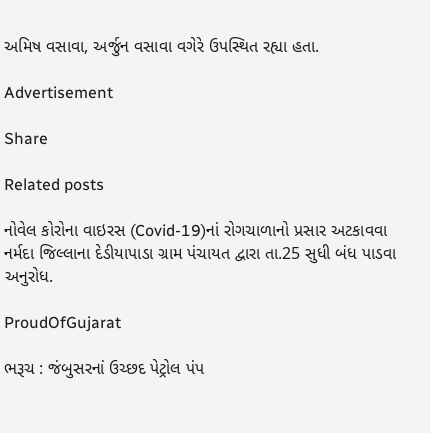અમિષ વસાવા, અર્જુન વસાવા વગેરે ઉપસ્થિત રહ્યા હતા.

Advertisement

Share

Related posts

નોવેલ કોરોના વાઇરસ (Covid-19)નાં રોગચાળાનો પ્રસાર અટકાવવા નર્મદા જિલ્લાના દેડીયાપાડા ગ્રામ પંચાયત દ્વારા તા.25 સુધી બંધ પાડવા અનુરોધ.

ProudOfGujarat

ભરૂચ : જંબુસરનાં ઉચ્છદ પેટ્રોલ પંપ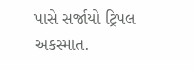પાસે સર્જાયો ટ્રિપલ અકસ્માત.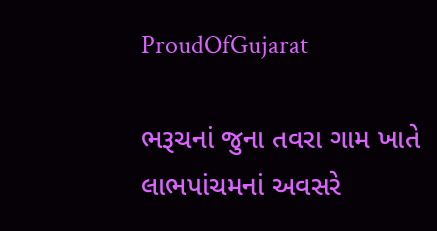ProudOfGujarat

ભરૂચનાં જુના તવરા ગામ ખાતે લાભપાંચમનાં અવસરે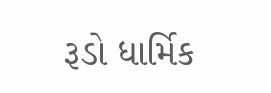રૂડો ધાર્મિક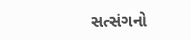સત્સંગનો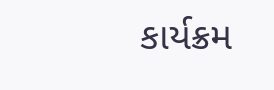કાર્યક્રમ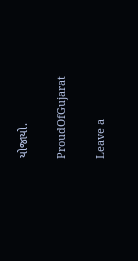યોજાયો.

ProudOfGujarat

Leave a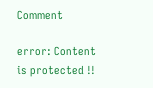Comment

error: Content is protected !!